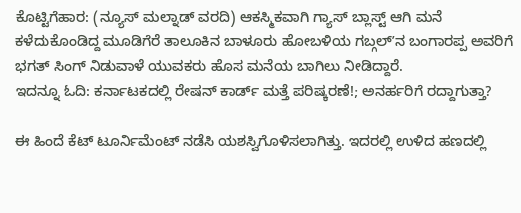ಕೊಟ್ಟಿಗೆಹಾರ: (ನ್ಯೂಸ್ ಮಲ್ನಾಡ್ ವರದಿ) ಆಕಸ್ಮಿಕವಾಗಿ ಗ್ಯಾಸ್ ಬ್ಲಾಸ್ಟ್ ಆಗಿ ಮನೆ ಕಳೆದುಕೊಂಡಿದ್ದ ಮೂಡಿಗೆರೆ ತಾಲೂಕಿನ ಬಾಳೂರು ಹೋಬಳಿಯ ಗಬ್ಗಲ್ʼನ ಬಂಗಾರಪ್ಪ ಅವರಿಗೆ ಭಗತ್ ಸಿಂಗ್ ನಿಡುವಾಳೆ ಯುವಕರು ಹೊಸ ಮನೆಯ ಬಾಗಿಲು ನೀಡಿದ್ದಾರೆ.
ಇದನ್ನೂ ಓದಿ: ಕರ್ನಾಟಕದಲ್ಲಿ ರೇಷನ್ ಕಾರ್ಡ್ ಮತ್ತೆ ಪರಿಷ್ಕರಣೆ!; ಅನರ್ಹರಿಗೆ ರದ್ದಾಗುತ್ತಾ?

ಈ ಹಿಂದೆ ಕೆಟ್ ಟೂರ್ನಿಮೆಂಟ್ ನಡೆಸಿ ಯಶಸ್ವಿಗೊಳಿಸಲಾಗಿತ್ತು. ಇದರಲ್ಲಿ ಉಳಿದ ಹಣದಲ್ಲಿ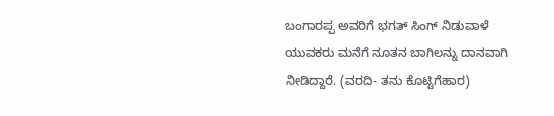ಬಂಗಾರಪ್ಪ ಅವರಿಗೆ ಭಗತ್ ಸಿಂಗ್ ನಿಡುವಾಳೆ ಯುವಕರು ಮನೆಗೆ ನೂತನ ಬಾಗಿಲನ್ನು ದಾನವಾಗಿ ನೀಡಿದ್ದಾರೆ. (ವರದಿ- ತನು ಕೊಟ್ಟಿಗೆಹಾರ)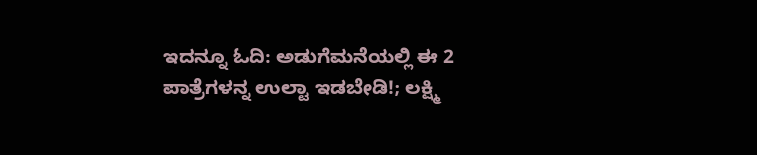ಇದನ್ನೂ ಓದಿ: ಅಡುಗೆಮನೆಯಲ್ಲಿ ಈ 2 ಪಾತ್ರೆಗಳನ್ನ ಉಲ್ಟಾ ಇಡಬೇಡಿ!; ಲಕ್ಷ್ಮಿ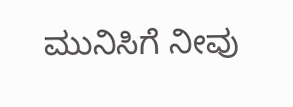ಮುನಿಸಿಗೆ ನೀವು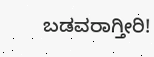ಬಡವರಾಗ್ತೀರಿ!